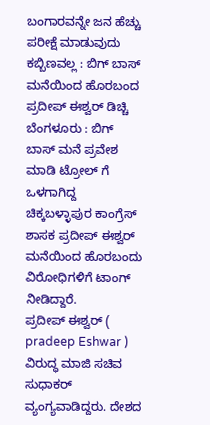ಬಂಗಾರವನ್ನೇ ಜನ ಹೆಚ್ಚು ಪರೀಕ್ಷೆ ಮಾಡುವುದು ಕಬ್ಬಿಣವಲ್ಲ : ಬಿಗ್ ಬಾಸ್ ಮನೆಯಿಂದ ಹೊರಬಂದ ಪ್ರದೀಪ್ ಈಶ್ವರ್ ಡಿಚ್ಚಿ
ಬೆಂಗಳೂರು : ಬಿಗ್ ಬಾಸ್ ಮನೆ ಪ್ರವೇಶ ಮಾಡಿ ಟ್ರೋಲ್ ಗೆ ಒಳಗಾಗಿದ್ದ ಚಿಕ್ಕಬಳ್ಳಾಪುರ ಕಾಂಗ್ರೆಸ್ ಶಾಸಕ ಪ್ರದೀಪ್ ಈಶ್ವರ್ ಮನೆಯಿಂದ ಹೊರಬಂದು ವಿರೋಧಿಗಳಿಗೆ ಟಾಂಗ್ ನೀಡಿದ್ದಾರೆ.
ಪ್ರದೀಪ್ ಈಶ್ವರ್ ( pradeep Eshwar ) ವಿರುದ್ಧ ಮಾಜಿ ಸಚಿವ ಸುಧಾಕರ್ ವ್ಯಂಗ್ಯವಾಡಿದ್ದರು. ದೇಶದ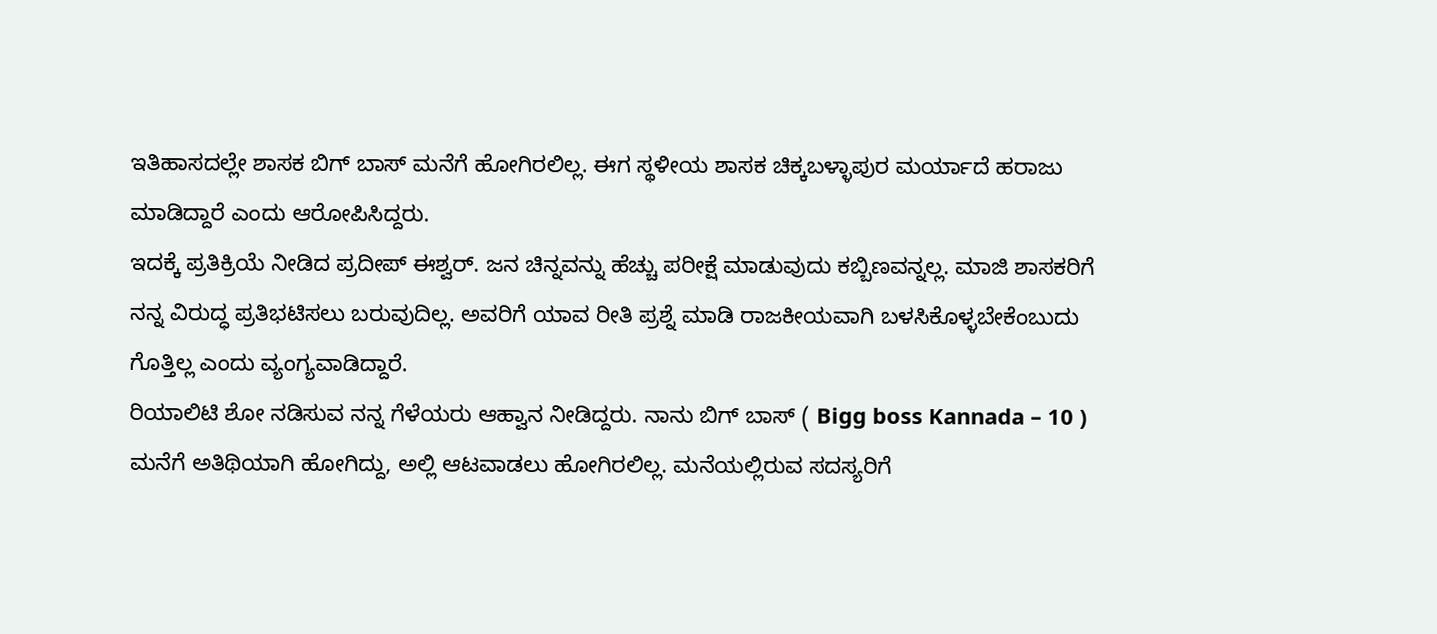ಇತಿಹಾಸದಲ್ಲೇ ಶಾಸಕ ಬಿಗ್ ಬಾಸ್ ಮನೆಗೆ ಹೋಗಿರಲಿಲ್ಲ. ಈಗ ಸ್ಥಳೀಯ ಶಾಸಕ ಚಿಕ್ಕಬಳ್ಳಾಪುರ ಮರ್ಯಾದೆ ಹರಾಜು ಮಾಡಿದ್ದಾರೆ ಎಂದು ಆರೋಪಿಸಿದ್ದರು.
ಇದಕ್ಕೆ ಪ್ರತಿಕ್ರಿಯೆ ನೀಡಿದ ಪ್ರದೀಪ್ ಈಶ್ವರ್. ಜನ ಚಿನ್ನವನ್ನು ಹೆಚ್ಚು ಪರೀಕ್ಷೆ ಮಾಡುವುದು ಕಬ್ಬಿಣವನ್ನಲ್ಲ. ಮಾಜಿ ಶಾಸಕರಿಗೆ ನನ್ನ ವಿರುದ್ಧ ಪ್ರತಿಭಟಿಸಲು ಬರುವುದಿಲ್ಲ. ಅವರಿಗೆ ಯಾವ ರೀತಿ ಪ್ರಶ್ನೆ ಮಾಡಿ ರಾಜಕೀಯವಾಗಿ ಬಳಸಿಕೊಳ್ಳಬೇಕೆಂಬುದು ಗೊತ್ತಿಲ್ಲ ಎಂದು ವ್ಯಂಗ್ಯವಾಡಿದ್ದಾರೆ.
ರಿಯಾಲಿಟಿ ಶೋ ನಡಿಸುವ ನನ್ನ ಗೆಳೆಯರು ಆಹ್ವಾನ ನೀಡಿದ್ದರು. ನಾನು ಬಿಗ್ ಬಾಸ್ ( Bigg boss Kannada – 10 ) ಮನೆಗೆ ಅತಿಥಿಯಾಗಿ ಹೋಗಿದ್ದು, ಅಲ್ಲಿ ಆಟವಾಡಲು ಹೋಗಿರಲಿಲ್ಲ. ಮನೆಯಲ್ಲಿರುವ ಸದಸ್ಯರಿಗೆ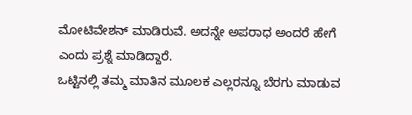ಮೋಟಿವೇಶನ್ ಮಾಡಿರುವೆ. ಅದನ್ನೇ ಅಪರಾಧ ಅಂದರೆ ಹೇಗೆ ಎಂದು ಪ್ರಶ್ನೆ ಮಾಡಿದ್ದಾರೆ.
ಒಟ್ಟಿನಲ್ಲಿ ತಮ್ಮ ಮಾತಿನ ಮೂಲಕ ಎಲ್ಲರನ್ನೂ ಬೆರಗು ಮಾಡುವ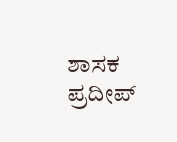ಶಾಸಕ ಪ್ರದೀಪ್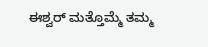ಈಶ್ವರ್ ಮತ್ತೊಮ್ಮೆ ತಮ್ಮ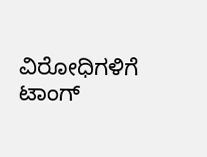ವಿರೋಧಿಗಳಿಗೆ ಟಾಂಗ್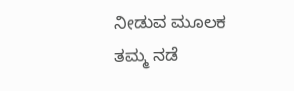ನೀಡುವ ಮೂಲಕ ತಮ್ಮ ನಡೆ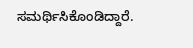ಸಮರ್ಥಿಸಿಕೊಂಡಿದ್ದಾರೆ.